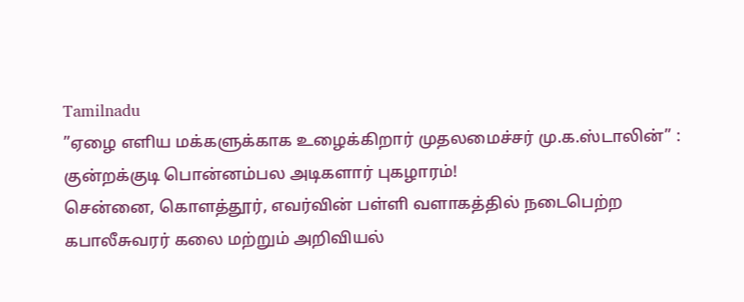Tamilnadu
”ஏழை எளிய மக்களுக்காக உழைக்கிறார் முதலமைச்சர் மு.க.ஸ்டாலின்” : குன்றக்குடி பொன்னம்பல அடிகளார் புகழாரம்!
சென்னை, கொளத்தூர், எவர்வின் பள்ளி வளாகத்தில் நடைபெற்ற கபாலீசுவரர் கலை மற்றும் அறிவியல்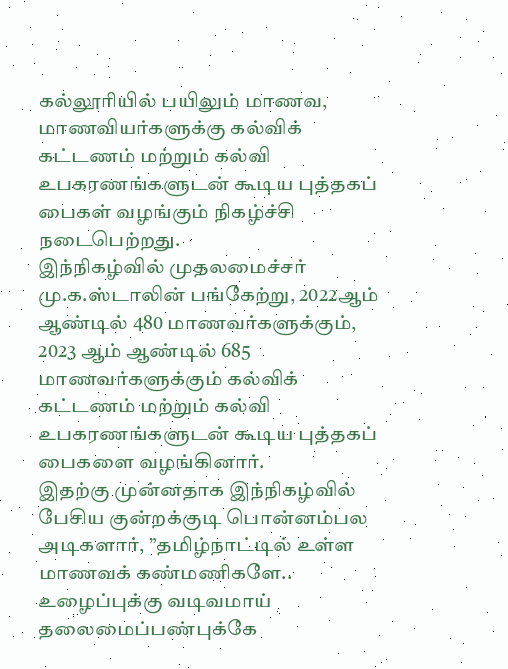கல்லூரியில் பயிலும் மாணவ, மாணவியர்களுக்கு கல்விக் கட்டணம் மற்றும் கல்வி உபகரணங்களுடன் கூடிய புத்தகப் பைகள் வழங்கும் நிகழ்ச்சி நடைபெற்றது.
இந்நிகழ்வில் முதலமைச்சர் மு.க.ஸ்டாலின் பங்கேற்று, 2022ஆம் ஆண்டில் 480 மாணவர்களுக்கும், 2023 ஆம் ஆண்டில் 685 மாணவர்களுக்கும் கல்விக் கட்டணம் மற்றும் கல்வி உபகரணங்களுடன் கூடிய புத்தகப் பைகளை வழங்கினார்.
இதற்கு முன்னதாக இந்நிகழ்வில் பேசிய குன்றக்குடி பொன்னம்பல அடிகளார், ”தமிழ்நாட்டில் உள்ள மாணவக் கண்மணிகளே.. உழைப்புக்கு வடிவமாய் தலைமைப்பண்புக்கே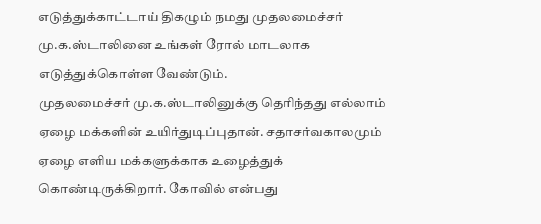எடுத்துக்காட்டாய் திகழும் நமது முதலமைச்சர் மு.க.ஸ்டாலினை உங்கள் ரோல் மாடலாக எடுத்துக்கொள்ள வேண்டும்.
முதலமைச்சர் மு.க.ஸ்டாலினுக்கு தெரிந்தது எல்லாம் ஏழை மக்களின் உயிர்துடிப்புதான். சதாசர்வகாலமும் ஏழை எளிய மக்களுக்காக உழைத்துக் கொண்டிருக்கிறார். கோவில் என்பது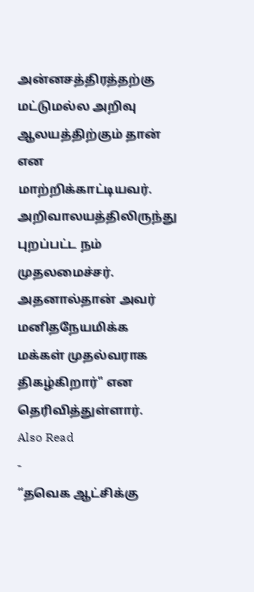அன்னசத்திரத்தற்கு மட்டுமல்ல அறிவு ஆலயத்திற்கும் தான் என மாற்றிக்காட்டியவர். அறிவாலயத்திலிருந்து புறப்பட்ட நம் முதலமைச்சர். அதனால்தான் அவர் மனிதநேயமிக்க மக்கள் முதல்வராக திகழ்கிறார்" என தெரிவித்துள்ளார்.
Also Read
-
“தவெக ஆட்சிக்கு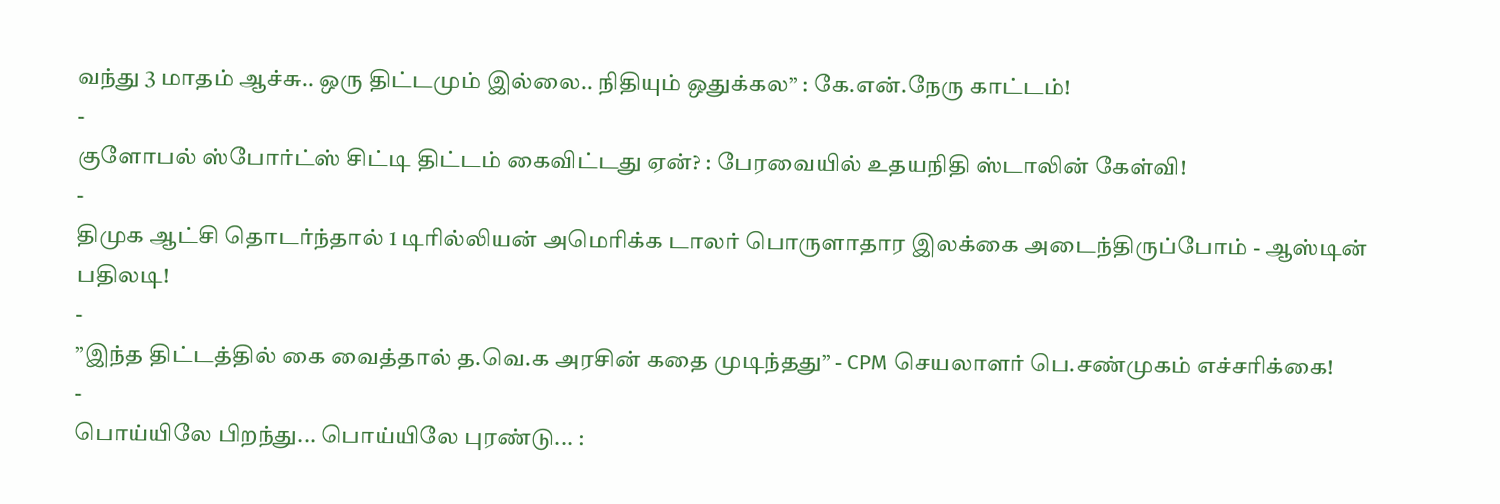வந்து 3 மாதம் ஆச்சு.. ஒரு திட்டமும் இல்லை.. நிதியும் ஒதுக்கல” : கே.என்.நேரு காட்டம்!
-
குளோபல் ஸ்போர்ட்ஸ் சிட்டி திட்டம் கைவிட்டது ஏன்? : பேரவையில் உதயநிதி ஸ்டாலின் கேள்வி!
-
திமுக ஆட்சி தொடர்ந்தால் 1 டிரில்லியன் அமெரிக்க டாலர் பொருளாதார இலக்கை அடைந்திருப்போம் - ஆஸ்டின் பதிலடி!
-
”இந்த திட்டத்தில் கை வைத்தால் த.வெ.க அரசின் கதை முடிந்தது” - CPM செயலாளர் பெ.சண்முகம் எச்சரிக்கை!
-
பொய்யிலே பிறந்து... பொய்யிலே புரண்டு... :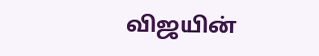விஜயின்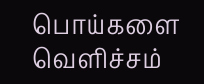பொய்களை வெளிச்சம்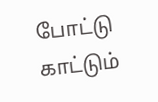போட்டு காட்டும்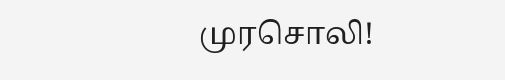முரசொலி!